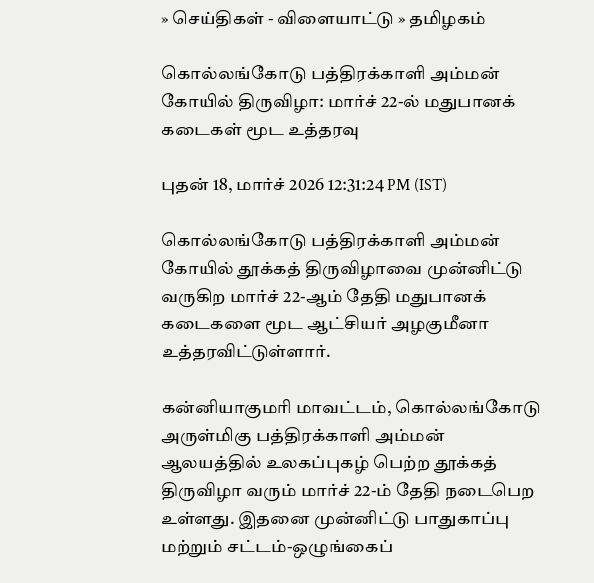» செய்திகள் - விளையாட்டு » தமிழகம்

கொல்லங்கோடு பத்திரக்காளி அம்மன் கோயில் திருவிழா: மார்ச் 22-ல் மதுபானக் கடைகள் மூட உத்தரவு

புதன் 18, மார்ச் 2026 12:31:24 PM (IST)

கொல்லங்கோடு பத்திரக்காளி அம்மன் கோயில் தூக்கத் திருவிழாவை முன்னிட்டு வருகிற மார்ச் 22-ஆம் தேதி மதுபானக் கடைகளை மூட ஆட்சியர் அழகுமீனா உத்தரவிட்டுள்ளார்.

கன்னியாகுமரி மாவட்டம், கொல்லங்கோடு அருள்மிகு பத்திரக்காளி அம்மன் ஆலயத்தில் உலகப்புகழ் பெற்ற தூக்கத் திருவிழா வரும் மார்ச் 22-ம் தேதி நடைபெற உள்ளது. இதனை முன்னிட்டு பாதுகாப்பு மற்றும் சட்டம்-ஒழுங்கைப்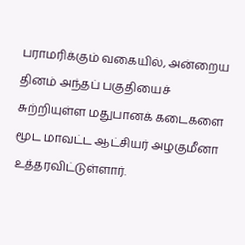பராமரிக்கும் வகையில், அன்றைய தினம் அந்தப் பகுதியைச் சுற்றியுள்ள மதுபானக் கடைகளை மூட மாவட்ட ஆட்சியர் அழகுமீனா உத்தரவிட்டுள்ளார்.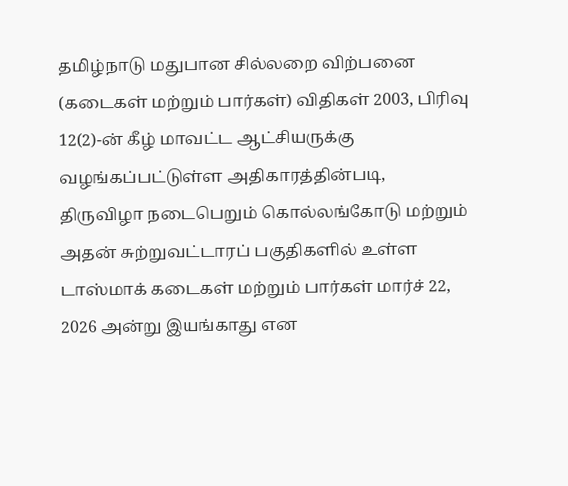தமிழ்நாடு மதுபான சில்லறை விற்பனை (கடைகள் மற்றும் பார்கள்) விதிகள் 2003, பிரிவு 12(2)-ன் கீழ் மாவட்ட ஆட்சியருக்கு வழங்கப்பட்டுள்ள அதிகாரத்தின்படி, திருவிழா நடைபெறும் கொல்லங்கோடு மற்றும் அதன் சுற்றுவட்டாரப் பகுதிகளில் உள்ள டாஸ்மாக் கடைகள் மற்றும் பார்கள் மார்ச் 22, 2026 அன்று இயங்காது என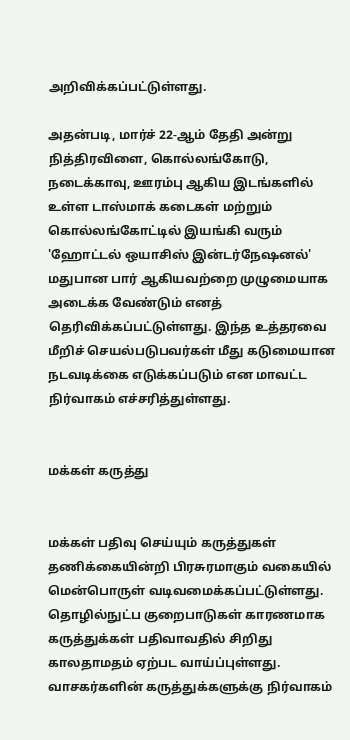அறிவிக்கப்பட்டுள்ளது.

அதன்படி, மார்ச் 22-ஆம் தேதி அன்று நித்திரவிளை, கொல்லங்கோடு, நடைக்காவு, ஊரம்பு ஆகிய இடங்களில் உள்ள டாஸ்மாக் கடைகள் மற்றும் கொல்லங்கோட்டில் இயங்கி வரும் 'ஹோட்டல் ஒயாசிஸ் இன்டர்நேஷனல்' மதுபான பார் ஆகியவற்றை முழுமையாக அடைக்க வேண்டும் எனத் தெரிவிக்கப்பட்டுள்ளது. இந்த உத்தரவை மீறிச் செயல்படுபவர்கள் மீது கடுமையான நடவடிக்கை எடுக்கப்படும் என மாவட்ட நிர்வாகம் எச்சரித்துள்ளது.


மக்கள் கருத்து


மக்கள் பதிவு செய்யும் கருத்துகள் தணிக்கையின்றி பிரசுரமாகும் வகையில் மென்பொருள் வடிவமைக்கப்பட்டுள்ளது. தொழில்நுட்ப குறைபாடுகள் காரணமாக கருத்துக்கள் பதிவாவதில் சிறிது காலதாமதம் ஏற்பட வாய்ப்புள்ளது. வாசகர்களின் கருத்துக்களுக்கு நிர்வாகம்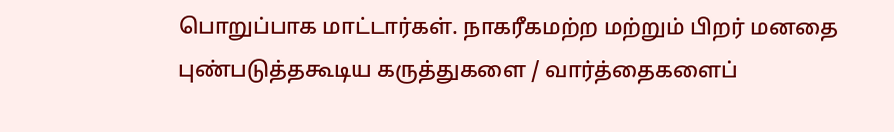பொறுப்பாக மாட்டார்கள். நாகரீகமற்ற மற்றும் பிறர் மனதை புண்படுத்தகூடிய கருத்துகளை / வார்த்தைகளைப்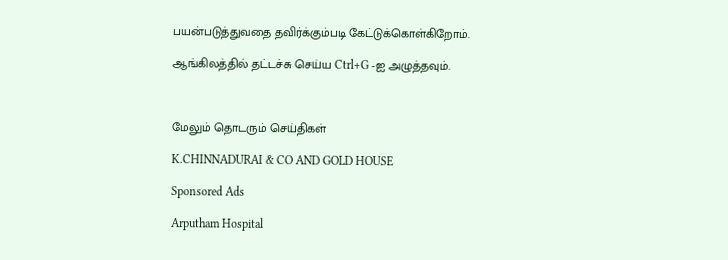பயன்படுத்துவதை தவிர்க்கும்படி கேட்டுக்கொள்கிறோம்.

ஆங்கிலத்தில் தட்டச்சு செய்ய Ctrl+G -ஐ அழுத்தவும்.



மேலும் தொடரும் செய்திகள்

K.CHINNADURAI & CO AND GOLD HOUSE

Sponsored Ads

Arputham Hospital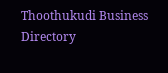Thoothukudi Business Directory